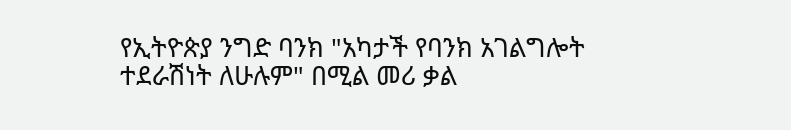የኢትዮጵያ ንግድ ባንክ "አካታች የባንክ አገልግሎት ተደራሽነት ለሁሉም" በሚል መሪ ቃል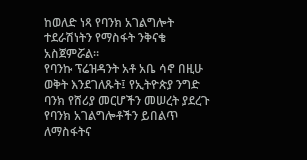ከወለድ ነጻ የባንክ አገልግሎት ተደራሽነትን የማስፋት ንቅናቄ አስጀምሯል።
የባንኩ ፕሬዝዳንት አቶ አቤ ሳኖ በዚሁ ወቅት እንደገለጹት፤ የኢትዮጵያ ንግድ ባንክ የሸሪያ መርሆችን መሠረት ያደረጉ የባንክ አገልግሎቶችን ይበልጥ ለማስፋትና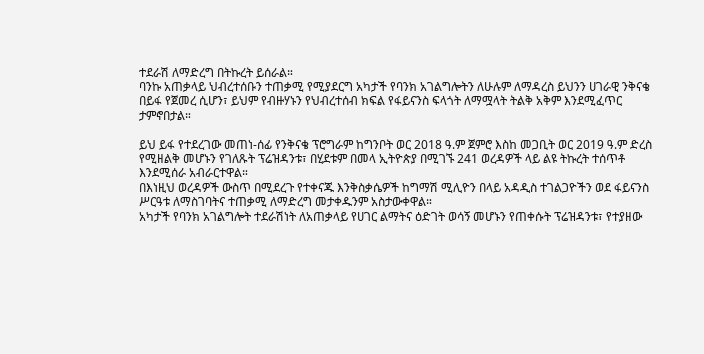ተደራሽ ለማድረግ በትኩረት ይሰራል።
ባንኩ አጠቃላይ ህብረተሰቡን ተጠቃሚ የሚያደርግ አካታች የባንክ አገልግሎትን ለሁሉም ለማዳረስ ይህንን ሀገራዊ ንቅናቄ በይፋ የጀመረ ሲሆን፣ ይህም የብዙሃኑን የህብረተሰብ ክፍል የፋይናንስ ፍላጎት ለማሟላት ትልቅ አቅም እንደሚፈጥር ታምኖበታል።

ይህ ይፋ የተደረገው መጠነ-ሰፊ የንቅናቄ ፕሮግራም ከግንቦት ወር 2018 ዓ.ም ጀምሮ እስከ መጋቢት ወር 2019 ዓ.ም ድረስ የሚዘልቅ መሆኑን የገለጹት ፕሬዝዳንቱ፣ በሂደቱም በመላ ኢትዮጵያ በሚገኙ 241 ወረዳዎች ላይ ልዩ ትኩረት ተሰጥቶ እንደሚሰራ አብራርተዋል።
በእነዚህ ወረዳዎች ውስጥ በሚደረጉ የተቀናጁ እንቅስቃሴዎች ከግማሽ ሚሊዮን በላይ አዳዲስ ተገልጋዮችን ወደ ፋይናንስ ሥርዓቱ ለማስገባትና ተጠቃሚ ለማድረግ መታቀዱንም አስታውቀዋል።
አካታች የባንክ አገልግሎት ተደራሽነት ለአጠቃላይ የሀገር ልማትና ዕድገት ወሳኝ መሆኑን የጠቀሱት ፕሬዝዳንቱ፣ የተያዘው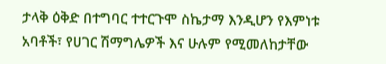ታላቅ ዕቅድ በተግባር ተተርጉሞ ስኬታማ እንዲሆን የእምነቱ አባቶች፣ የሀገር ሽማግሌዎች እና ሁሉም የሚመለከታቸው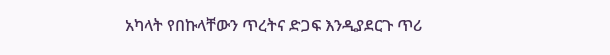አካላት የበኩላቸውን ጥረትና ድጋፍ እንዲያደርጉ ጥሪ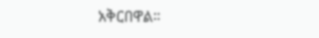አቅርበዋል።